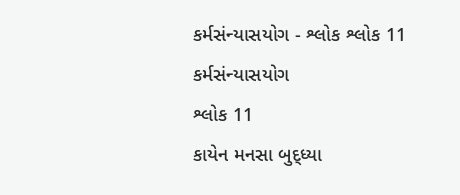કર્મસંન્યાસયોગ - શ્લોક શ્લોક 11
કર્મસંન્યાસયોગ
શ્લોક 11
કાયેન મનસા બુદ્ધ્યા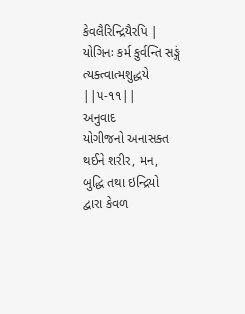કેવલૈરિન્દ્રિયૈરપિ |
યોગિનઃ કર્મ કુર્વન્તિ સઙ્ગં ત્યક્ત્વાત્મશુદ્ધયે ||૫-૧૧||
અનુવાદ
યોગીજનો અનાસક્ત થઈને શરીર, મન, બુદ્ધિ તથા ઇન્દ્રિયો દ્વારા કેવળ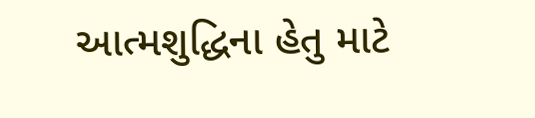આત્મશુદ્ધિના હેતુ માટે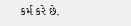કર્મ કરે છે.